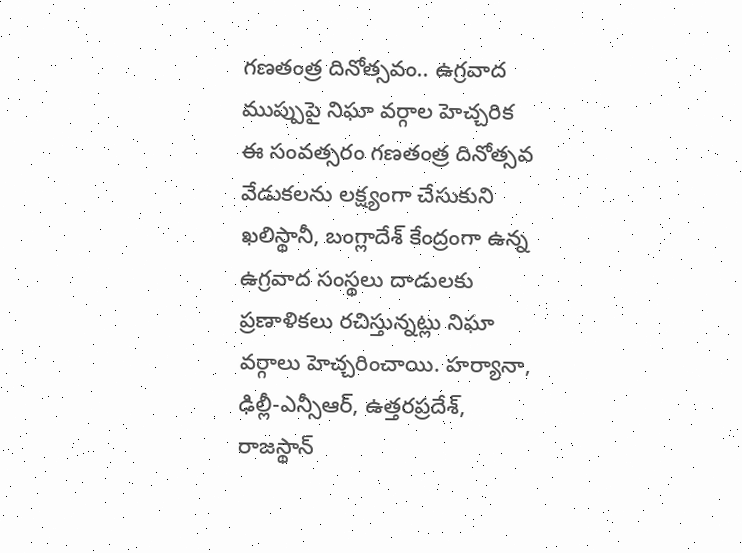గణతంత్ర దినోత్సవం.. ఉగ్రవాద ముప్పుపై నిఘా వర్గాల హెచ్చరిక
ఈ సంవత్సరం గణతంత్ర దినోత్సవ వేడుకలను లక్ష్యంగా చేసుకుని ఖలిస్థానీ, బంగ్లాదేశ్ కేంద్రంగా ఉన్న ఉగ్రవాద సంస్థలు దాడులకు ప్రణాళికలు రచిస్తున్నట్లు నిఘా వర్గాలు హెచ్చరించాయి. హర్యానా, ఢిల్లీ-ఎన్సీఆర్, ఉత్తరప్రదేశ్, రాజస్థాన్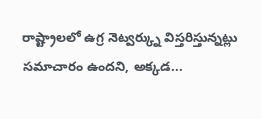రాష్ట్రాలలో ఉగ్ర నెట్వర్క్ను విస్తరిస్తున్నట్లు సమాచారం ఉందని, అక్కడ...